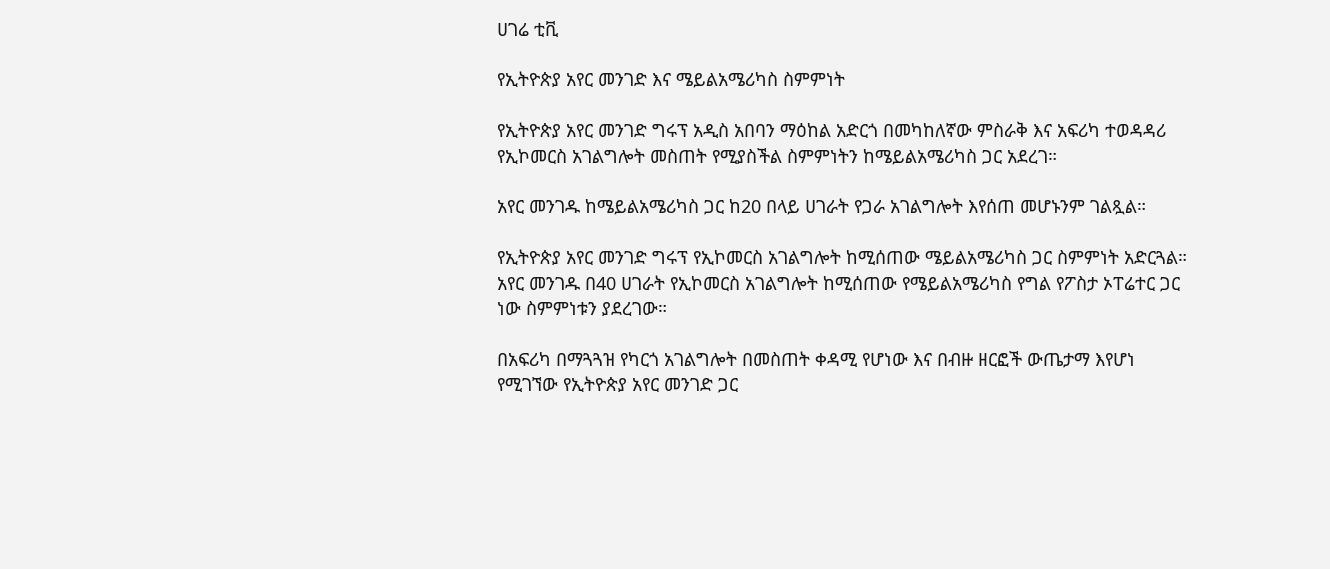ሀገሬ ቲቪ

የኢትዮጵያ አየር መንገድ እና ሜይልአሜሪካስ ስምምነት

የኢትዮጵያ አየር መንገድ ግሩፕ አዲስ አበባን ማዕከል አድርጎ በመካከለኛው ምስራቅ እና አፍሪካ ተወዳዳሪ የኢኮመርስ አገልግሎት መስጠት የሚያስችል ስምምነትን ከሜይልአሜሪካስ ጋር አደረገ።

አየር መንገዱ ከሜይልአሜሪካስ ጋር ከ20 በላይ ሀገራት የጋራ አገልግሎት እየሰጠ መሆኑንም ገልጿል።

የኢትዮጵያ አየር መንገድ ግሩፕ የኢኮመርስ አገልግሎት ከሚሰጠው ሜይልአሜሪካስ ጋር ስምምነት አድርጓል። አየር መንገዱ በ40 ሀገራት የኢኮመርስ አገልግሎት ከሚሰጠው የሜይልአሜሪካስ የግል የፖስታ ኦፐሬተር ጋር ነው ስምምነቱን ያደረገው።

በአፍሪካ በማጓጓዝ የካርጎ አገልግሎት በመስጠት ቀዳሚ የሆነው እና በብዙ ዘርፎች ውጤታማ እየሆነ የሚገኘው የኢትዮጵያ አየር መንገድ ጋር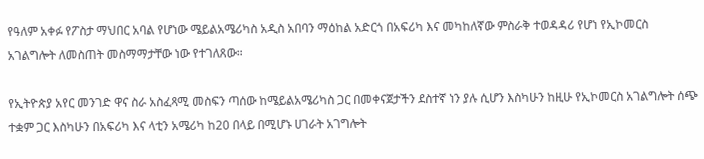የዓለም አቀፉ የፖስታ ማህበር አባል የሆነው ሜይልአሜሪካስ አዲስ አበባን ማዕከል አድርጎ በአፍሪካ እና መካከለኛው ምስራቅ ተወዳዳሪ የሆነ የኢኮመርስ አገልግሎት ለመስጠት መስማማታቸው ነው የተገለጸው።

የኢትዮጵያ አየር መንገድ ዋና ስራ አስፈጻሚ መስፍን ጣሰው ከሜይልአሜሪካስ ጋር በመቀናጀታችን ደስተኛ ነን ያሉ ሲሆን እስካሁን ከዚሁ የኢኮመርስ አገልግሎት ሰጭ ተቋም ጋር እስካሁን በአፍሪካ እና ላቲን አሜሪካ ከ20 በላይ በሚሆኑ ሀገራት አገግሎት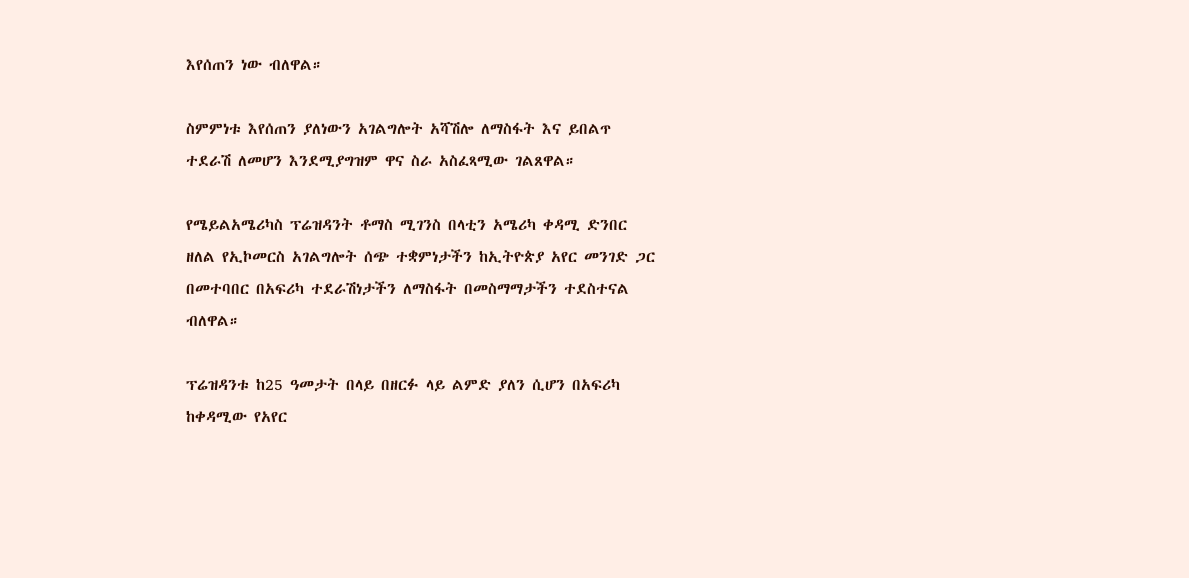እየሰጠን ነው ብለዋል።

ስምምነቱ እየሰጠን ያለነውን አገልግሎት አሻሽሎ ለማስፋት እና ይበልጥ ተደራሽ ለመሆን እንደሚያግዝም ዋና ስራ አስፈጻሚው ገልጸዋል።

የሜይልአሜሪካስ ፕሬዝዳንት ቶማስ ሚገንስ በላቲን አሜሪካ ቀዳሚ ድንበር ዘለል የኢኮመርስ አገልግሎት ሰጭ ተቋምነታችን ከኢትዮጵያ አየር መንገድ ጋር በመተባበር በአፍሪካ ተደራሽነታችን ለማስፋት በመስማማታችን ተደስተናል ብለዋል።

ፕሬዝዳንቱ ከ25 ዓመታት በላይ በዘርፉ ላይ ልምድ ያለን ሲሆን በአፍሪካ ከቀዳሚው የአየር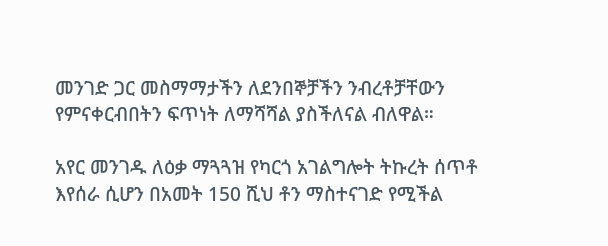መንገድ ጋር መስማማታችን ለደንበኞቻችን ንብረቶቻቸውን የምናቀርብበትን ፍጥነት ለማሻሻል ያስችለናል ብለዋል።

አየር መንገዱ ለዕቃ ማጓጓዝ የካርጎ አገልግሎት ትኩረት ሰጥቶ እየሰራ ሲሆን በአመት 150 ሺህ ቶን ማስተናገድ የሚችል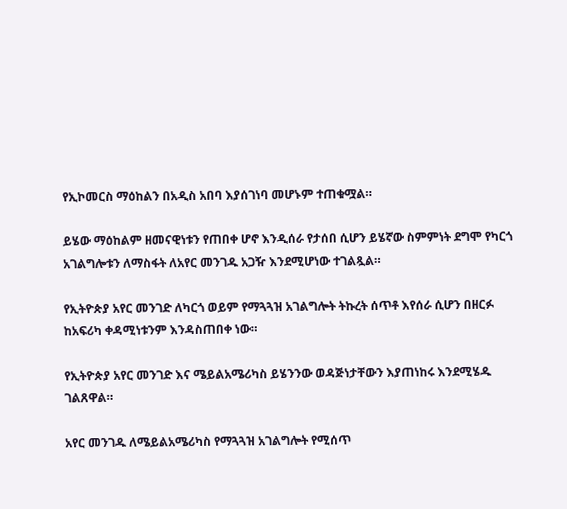የኢኮመርስ ማዕከልን በአዲስ አበባ እያሰገነባ መሆኑም ተጠቁሟል።

ይሄው ማዕከልም ዘመናዊነቱን የጠበቀ ሆኖ እንዲሰራ የታሰበ ሲሆን ይሄኛው ስምምነት ደግሞ የካርጎ አገልግሎቱን ለማስፋት ለአየር መንገዱ አጋዥ እንደሚሆነው ተገልጿል።

የኢትዮጵያ አየር መንገድ ለካርጎ ወይም የማጓጓዝ አገልግሎት ትኩረት ሰጥቶ እየሰራ ሲሆን በዘርፉ ከአፍሪካ ቀዳሚነቱንም እንዳስጠበቀ ነው።

የኢትዮጵያ አየር መንገድ እና ሜይልአሜሪካስ ይሄንንው ወዳጅነታቸውን እያጠነከሩ እንደሚሄዱ ገልጸዋል።

አየር መንገዱ ለሜይልአሜሪካስ የማጓጓዝ አገልግሎት የሚሰጥ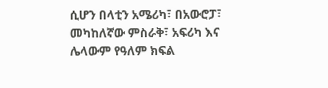ሲሆን በላቲን አሜሪካ፣ በአውሮፓ፣ መካከለኛው ምስራቅ፣ አፍሪካ እና ሌላውም የዓለም ክፍል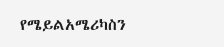የሜይልአሜሪካስን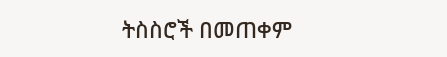ትስስሮች በመጠቀም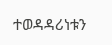ተወዳዳሪነቱን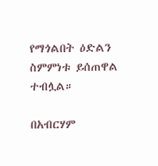የማጎልበት ዕድልን ስምምነቱ ይሰጠዋል ተብሏል።

በአብርሃም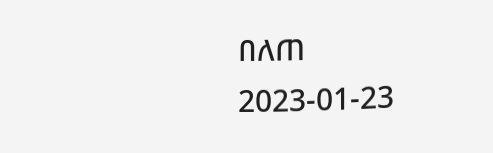በለጠ
2023-01-23